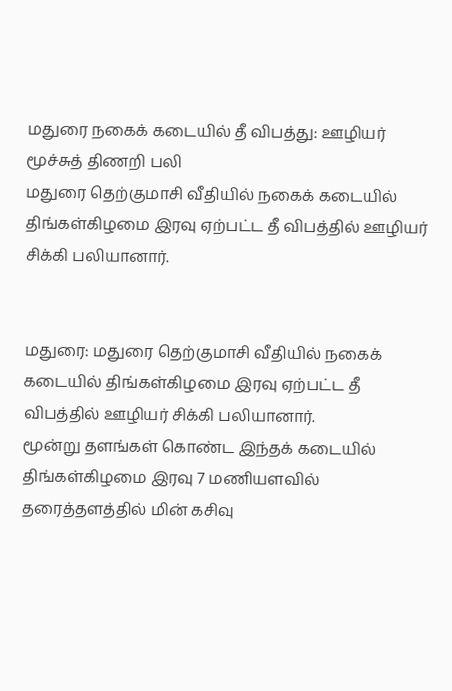மதுரை நகைக் கடையில் தீ விபத்து: ஊழியர் மூச்சுத் திணறி பலி
மதுரை தெற்குமாசி வீதியில் நகைக் கடையில் திங்கள்கிழமை இரவு ஏற்பட்ட தீ விபத்தில் ஊழியர் சிக்கி பலியானார்.


மதுரை: மதுரை தெற்குமாசி வீதியில் நகைக் கடையில் திங்கள்கிழமை இரவு ஏற்பட்ட தீ விபத்தில் ஊழியர் சிக்கி பலியானார்.
மூன்று தளங்கள் கொண்ட இந்தக் கடையில் திங்கள்கிழமை இரவு 7 மணியளவில் தரைத்தளத்தில் மின் கசிவு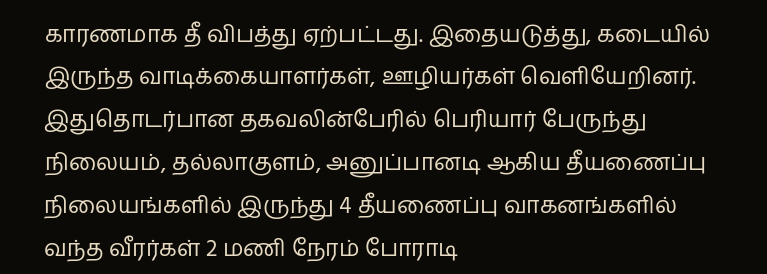காரணமாக தீ விபத்து ஏற்பட்டது. இதையடுத்து, கடையில் இருந்த வாடிக்கையாளர்கள், ஊழியர்கள் வெளியேறினர். இதுதொடர்பான தகவலின்பேரில் பெரியார் பேருந்து நிலையம், தல்லாகுளம், அனுப்பானடி ஆகிய தீயணைப்பு நிலையங்களில் இருந்து 4 தீயணைப்பு வாகனங்களில் வந்த வீரர்கள் 2 மணி நேரம் போராடி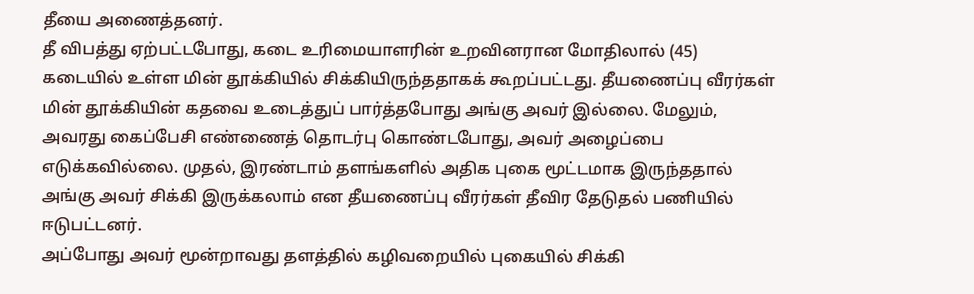தீயை அணைத்தனர்.
தீ விபத்து ஏற்பட்டபோது, கடை உரிமையாளரின் உறவினரான மோதிலால் (45) கடையில் உள்ள மின் தூக்கியில் சிக்கியிருந்ததாகக் கூறப்பட்டது. தீயணைப்பு வீரர்கள் மின் தூக்கியின் கதவை உடைத்துப் பார்த்தபோது அங்கு அவர் இல்லை. மேலும், அவரது கைப்பேசி எண்ணைத் தொடர்பு கொண்டபோது, அவர் அழைப்பை எடுக்கவில்லை. முதல், இரண்டாம் தளங்களில் அதிக புகை மூட்டமாக இருந்ததால் அங்கு அவர் சிக்கி இருக்கலாம் என தீயணைப்பு வீரர்கள் தீவிர தேடுதல் பணியில் ஈடுபட்டனர்.
அப்போது அவர் மூன்றாவது தளத்தில் கழிவறையில் புகையில் சிக்கி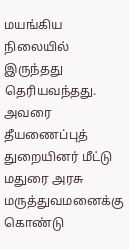மயங்கிய நிலையில் இருந்தது தெரியவந்தது. அவரை தீயணைப்புத் துறையினர் மீட்டு மதுரை அரசு மருத்துவமனைக்கு கொண்டு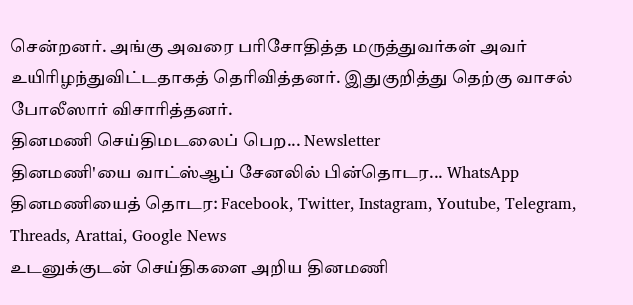சென்றனர். அங்கு அவரை பரிசோதித்த மருத்துவர்கள் அவர் உயிரிழந்துவிட்டதாகத் தெரிவித்தனர். இதுகுறித்து தெற்கு வாசல் போலீஸார் விசாரித்தனர்.
தினமணி செய்திமடலைப் பெற... Newsletter
தினமணி'யை வாட்ஸ்ஆப் சேனலில் பின்தொடர... WhatsApp
தினமணியைத் தொடர: Facebook, Twitter, Instagram, Youtube, Telegram, Threads, Arattai, Google News
உடனுக்குடன் செய்திகளை அறிய தினமணி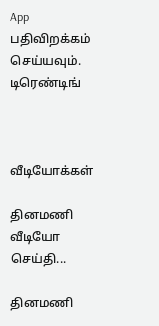App பதிவிறக்கம் செய்யவும்.
டிரெண்டிங்



வீடியோக்கள்

தினமணி வீடியோ செய்தி...

தினமணி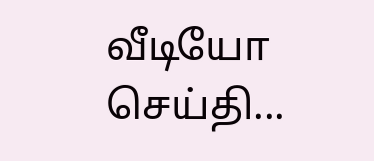வீடியோ செய்தி...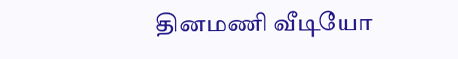தினமணி வீடியோ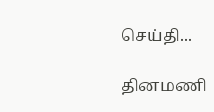செய்தி...

தினமணி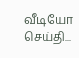வீடியோ செய்தி...